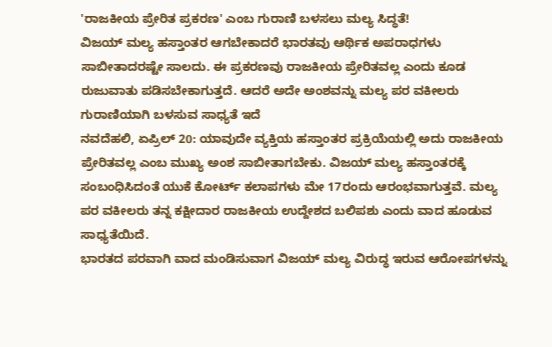'ರಾಜಕೀಯ ಪ್ರೇರಿತ ಪ್ರಕರಣ' ಎಂಬ ಗುರಾಣಿ ಬಳಸಲು ಮಲ್ಯ ಸಿದ್ಧತೆ!
ವಿಜಯ್ ಮಲ್ಯ ಹಸ್ತಾಂತರ ಆಗಬೇಕಾದರೆ ಭಾರತವು ಆರ್ಥಿಕ ಅಪರಾಧಗಳು ಸಾಬೀತಾದರಷ್ಟೇ ಸಾಲದು. ಈ ಪ್ರಕರಣವು ರಾಜಕೀಯ ಪ್ರೇರಿತವಲ್ಲ ಎಂದು ಕೂಡ ರುಜುವಾತು ಪಡಿಸಬೇಕಾಗುತ್ತದೆ. ಆದರೆ ಅದೇ ಅಂಶವನ್ನು ಮಲ್ಯ ಪರ ವಕೀಲರು ಗುರಾಣಿಯಾಗಿ ಬಳಸುವ ಸಾಧ್ಯತೆ ಇದೆ
ನವದೆಹಲಿ, ಏಪ್ರಿಲ್ 20: ಯಾವುದೇ ವ್ಯಕ್ತಿಯ ಹಸ್ತಾಂತರ ಪ್ರಕ್ರಿಯೆಯಲ್ಲಿ ಅದು ರಾಜಕೀಯ ಪ್ರೇರಿತವಲ್ಲ ಎಂಬ ಮುಖ್ಯ ಅಂಶ ಸಾಬೀತಾಗಬೇಕು. ವಿಜಯ್ ಮಲ್ಯ ಹಸ್ತಾಂತರಕ್ಕೆ ಸಂಬಂಧಿಸಿದಂತೆ ಯುಕೆ ಕೋರ್ಟ್ ಕಲಾಪಗಳು ಮೇ 17ರಂದು ಆರಂಭವಾಗುತ್ತವೆ. ಮಲ್ಯ ಪರ ವಕೀಲರು ತನ್ನ ಕಕ್ಷೀದಾರ ರಾಜಕೀಯ ಉದ್ದೇಶದ ಬಲಿಪಶು ಎಂದು ವಾದ ಹೂಡುವ ಸಾಧ್ಯತೆಯಿದೆ.
ಭಾರತದ ಪರವಾಗಿ ವಾದ ಮಂಡಿಸುವಾಗ ವಿಜಯ್ ಮಲ್ಯ ವಿರುದ್ಧ ಇರುವ ಆರೋಪಗಳನ್ನು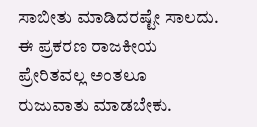ಸಾಬೀತು ಮಾಡಿದರಷ್ಟೇ ಸಾಲದು. ಈ ಪ್ರಕರಣ ರಾಜಕೀಯ ಪ್ರೇರಿತವಲ್ಲ ಅಂತಲೂ ರುಜುವಾತು ಮಾಡಬೇಕು.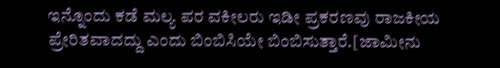ಇನ್ನೊಂದು ಕಡೆ ಮಲ್ಯ ಪರ ವಕೀಲರು ಇಡೀ ಪ್ರಕರಣವು ರಾಜಕೀಯ ಪ್ರೇರಿತವಾದದ್ದು ಎಂದು ಬಿಂಬಿಸಿಯೇ ಬಿಂಬಿಸುತ್ತಾರೆ.[ಜಾಮೀನು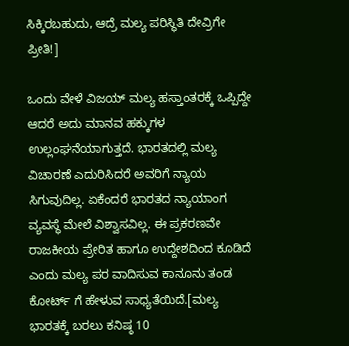ಸಿಕ್ಕಿರಬಹುದು, ಆದ್ರೆ ಮಲ್ಯ ಪರಿಸ್ಥಿತಿ ದೇವ್ರಿಗೇ ಪ್ರೀತಿ!]

ಒಂದು ವೇಳೆ ವಿಜಯ್ ಮಲ್ಯ ಹಸ್ತಾಂತರಕ್ಕೆ ಒಪ್ಪಿದ್ದೇ ಆದರೆ ಅದು ಮಾನವ ಹಕ್ಕುಗಳ ಉಲ್ಲಂಘನೆಯಾಗುತ್ತದೆ. ಭಾರತದಲ್ಲಿ ಮಲ್ಯ ವಿಚಾರಣೆ ಎದುರಿಸಿದರೆ ಅವರಿಗೆ ನ್ಯಾಯ ಸಿಗುವುದಿಲ್ಲ. ಏಕೆಂದರೆ ಭಾರತದ ನ್ಯಾಯಾಂಗ ವ್ಯವಸ್ಥೆ ಮೇಲೆ ವಿಶ್ವಾಸವಿಲ್ಲ. ಈ ಪ್ರಕರಣವೇ ರಾಜಕೀಯ ಪ್ರೇರಿತ ಹಾಗೂ ಉದ್ದೇಶದಿಂದ ಕೂಡಿದೆ ಎಂದು ಮಲ್ಯ ಪರ ವಾದಿಸುವ ಕಾನೂನು ತಂಡ ಕೋರ್ಟ್ ಗೆ ಹೇಳುವ ಸಾಧ್ಯತೆಯಿದೆ.[ಮಲ್ಯ ಭಾರತಕ್ಕೆ ಬರಲು ಕನಿಷ್ಠ 10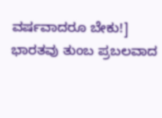ವರ್ಷವಾದರೂ ಬೇಕು!]
ಭಾರತವು ತುಂಬ ಪ್ರಬಲವಾದ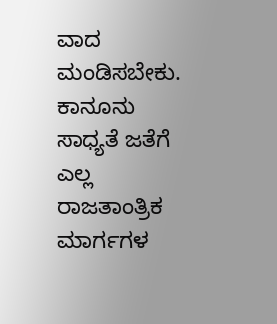ವಾದ ಮಂಡಿಸಬೇಕು. ಕಾನೂನು ಸಾಧ್ಯತೆ ಜತೆಗೆ ಎಲ್ಲ ರಾಜತಾಂತ್ರಿಕ ಮಾರ್ಗಗಳ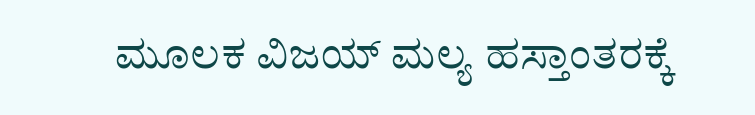ಮೂಲಕ ವಿಜಯ್ ಮಲ್ಯ ಹಸ್ತಾಂತರಕ್ಕೆ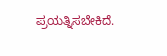ಪ್ರಯತ್ನಿಸಬೇಕಿದೆ.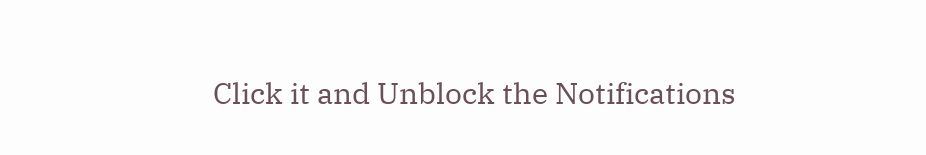Click it and Unblock the Notifications